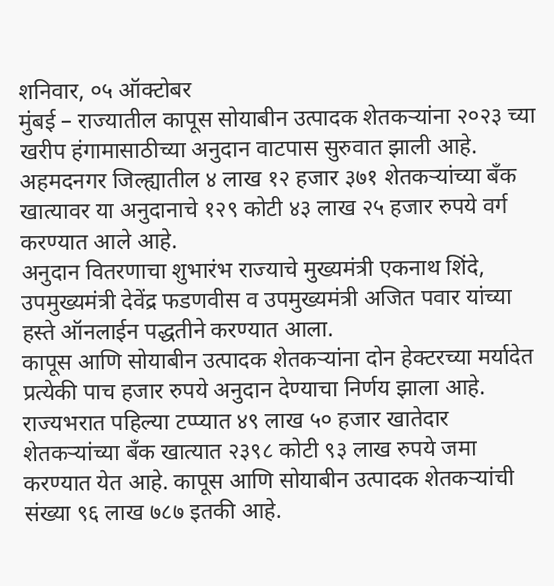शनिवार, ०५ ऑक्टोबर
मुंबई – राज्यातील कापूस सोयाबीन उत्पादक शेतकऱ्यांना २०२३ च्या खरीप हंगामासाठीच्या अनुदान वाटपास सुरुवात झाली आहे. अहमदनगर जिल्ह्यातील ४ लाख १२ हजार ३७१ शेतकऱ्यांच्या बँक खात्यावर या अनुदानाचे १२९ कोटी ४३ लाख २५ हजार रुपये वर्ग करण्यात आले आहे.
अनुदान वितरणाचा शुभारंभ राज्याचे मुख्यमंत्री एकनाथ शिंदे, उपमुख्यमंत्री देवेंद्र फडणवीस व उपमुख्यमंत्री अजित पवार यांच्या हस्ते ऑनलाईन पद्धतीने करण्यात आला.
कापूस आणि सोयाबीन उत्पादक शेतकऱ्यांना दोन हेक्टरच्या मर्यादेत प्रत्येकी पाच हजार रुपये अनुदान देण्याचा निर्णय झाला आहे. राज्यभरात पहिल्या टप्प्यात ४९ लाख ५० हजार खातेदार शेतकऱ्यांच्या बँक खात्यात २३९८ कोटी ९३ लाख रुपये जमा करण्यात येत आहे. कापूस आणि सोयाबीन उत्पादक शेतकऱ्यांची संख्या ९६ लाख ७८७ इतकी आहे.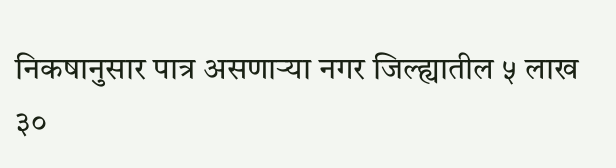निकषानुसार पात्र असणाऱ्या नगर जिल्ह्यातील ५ लाख ३०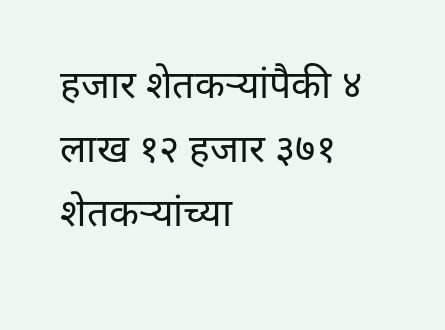हजार शेतकऱ्यांपैकी ४ लाख १२ हजार ३७१ शेतकऱ्यांच्या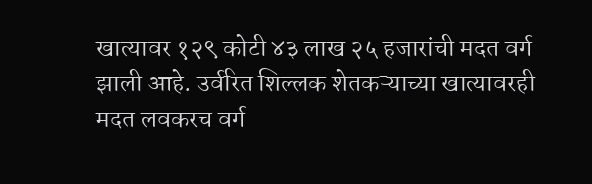खात्यावर १२९ कोटी ४३ लाख २५ हजारांची मदत वर्ग झाली आहे. उर्वरित शिल्लक शेतकऱ्याच्या खात्यावरही मदत लवकरच वर्ग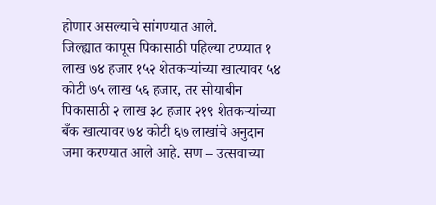होणार असल्याचे सांगण्यात आले.
जिल्ह्यात कापूस पिकासाठी पहिल्या टप्प्यात १ लाख ७४ हजार १५२ शेतकऱ्यांच्या खात्यावर ५४ कोटी ७५ लाख ५६ हजार, तर सोयाबीन पिकासाठी २ लाख ३८ हजार २१९ शेतकऱ्यांच्या बँक खात्यावर ७४ कोटी ६७ लाखांचे अनुदान जमा करण्यात आले आहे. सण – उत्सवाच्या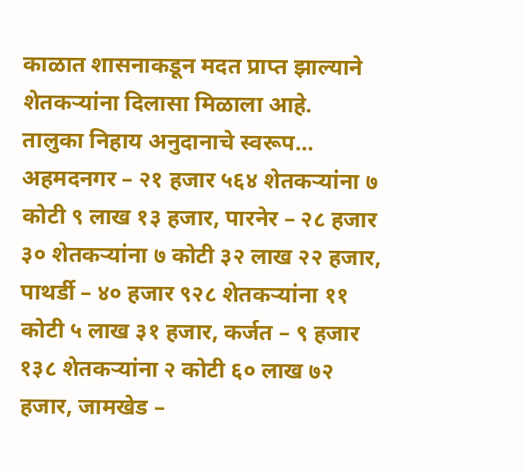काळात शासनाकडून मदत प्राप्त झाल्याने शेतकऱ्यांना दिलासा मिळाला आहे.
तालुका निहाय अनुदानाचे स्वरूप…
अहमदनगर – २१ हजार ५६४ शेतकऱ्यांना ७ कोटी ९ लाख १३ हजार, पारनेर – २८ हजार ३० शेतकऱ्यांना ७ कोटी ३२ लाख २२ हजार, पाथर्डी – ४० हजार ९२८ शेतकऱ्यांना ११ कोटी ५ लाख ३१ हजार, कर्जत – ९ हजार १३८ शेतकऱ्यांना २ कोटी ६० लाख ७२ हजार, जामखेड –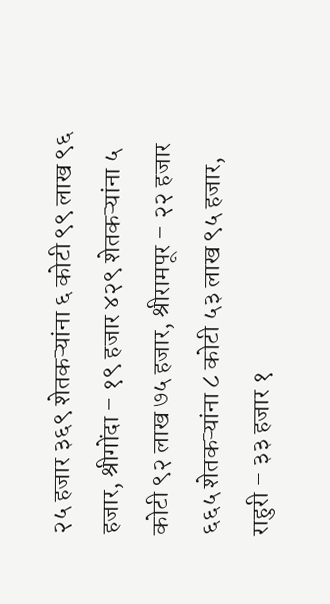२५ हजार ३६९ शेतकऱ्यांना ६ कोटी ९९ लाख ९६ हजार, श्रीगोंदा – १९ हजार ४२९ शेतकऱ्यांना ५ कोटी ९२ लाख ७५ हजार, श्रीरामपूर – २२ हजार ६६५ शेतकऱ्यांना ८ कोटी ५३ लाख ९५ हजार, राहुरी – ३३ हजार १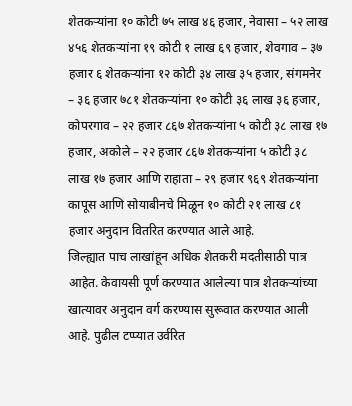शेतकऱ्यांना १० कोटी ७५ लाख ४६ हजार, नेवासा – ५२ लाख ४५६ शेतकऱ्यांना १९ कोटी १ लाख ६९ हजार, शेवगाव – ३७ हजार ६ शेतकऱ्यांना १२ कोटी ३४ लाख ३५ हजार, संगमनेर – ३६ हजार ७८१ शेतकऱ्यांना १० कोटी ३६ लाख ३६ हजार, कोपरगाव – २२ हजार ८६७ शेतकऱ्यांना ५ कोटी ३८ लाख १७ हजार, अकोले – २२ हजार ८६७ शेतकऱ्यांना ५ कोटी ३८ लाख १७ हजार आणि राहाता – २९ हजार ९६९ शेतकऱ्यांना कापूस आणि सोयाबीनचे मिळून १० कोटी २१ लाख ८१ हजार अनुदान वितरित करण्यात आले आहे.
जिल्ह्यात पाच लाखांहून अधिक शेतकरी मदतीसाठी पात्र आहेत. केवायसी पूर्ण करण्यात आलेल्या पात्र शेतकऱ्यांच्या खात्यावर अनुदान वर्ग करण्यास सुरूवात करण्यात आली आहे. पुढील टप्प्यात उर्वरित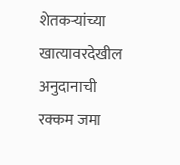शेतकऱ्यांच्या खात्यावरदेखील अनुदानाची रक्कम जमा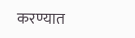करण्यात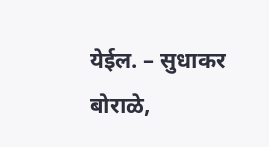येईल. – सुधाकर बोराळे,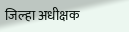जिल्हा अधीक्षक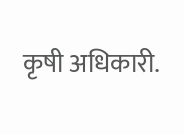कृषी अधिकारी.